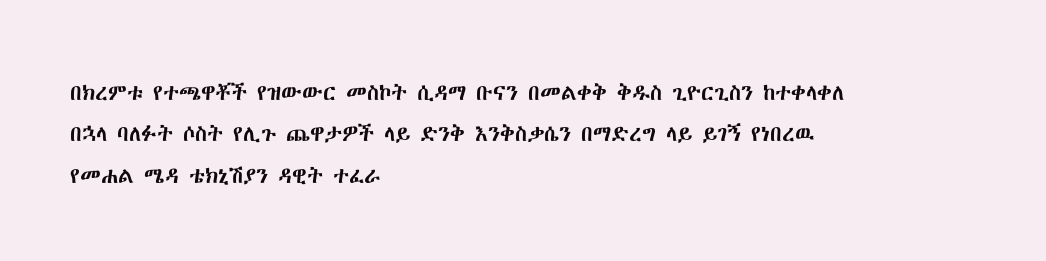በክረምቱ የተጫዋቾች የዝውውር መስኮት ሲዳማ ቡናን በመልቀቅ ቅዱስ ጊዮርጊስን ከተቀላቀለ በኋላ ባለፉት ሶስት የሊጉ ጨዋታዎች ላይ ድንቅ እንቅስቃሴን በማድረግ ላይ ይገኝ የነበረዉ የመሐል ሜዳ ቴክኒሽያን ዳዊት ተፈራ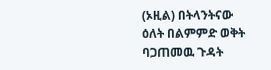(ኦዚል) በትላንትናው ዕለት በልምምድ ወቅት ባጋጠመዉ ጉዳት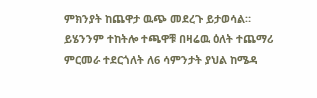ምክንያት ከጨዋታ ዉጭ መደረጉ ይታወሳል።
ይሄንንም ተከትሎ ተጫዋቹ በዛሬዉ ዕለት ተጨማሪ ምርመራ ተደርጎለት ለ6 ሳምንታት ያህል ከሜዳ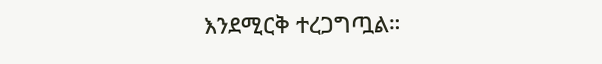እንደሚርቅ ተረጋግጧል።